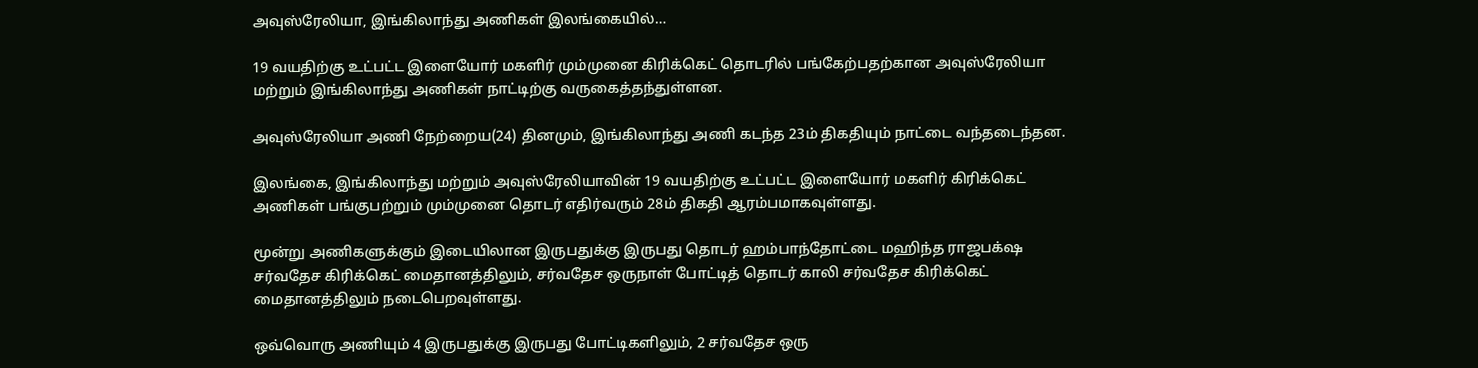அவுஸ்ரேலியா, இங்கிலாந்து அணிகள் இலங்கையில்…

19 வயதிற்கு உட்பட்ட இளையோர் மகளிர் மும்முனை கிரிக்கெட் தொடரில் பங்கேற்பதற்கான அவுஸ்ரேலியா மற்றும் இங்கிலாந்து அணிகள் நாட்டிற்கு வருகைத்தந்துள்ளன.

அவுஸ்ரேலியா அணி நேற்றைய(24) தினமும், இங்கிலாந்து அணி கடந்த 23ம் திகதியும் நாட்டை வந்தடைந்தன.

இலங்கை, இங்கிலாந்து மற்றும் அவுஸ்ரேலியாவின் 19 வயதிற்கு உட்பட்ட இளையோர் மகளிர் கிரிக்கெட் அணிகள் பங்குபற்றும் மும்முனை தொடர் எதிர்வரும் 28ம் திகதி ஆரம்பமாகவுள்ளது.

மூன்று அணிகளுக்கும் இடையிலான இருபதுக்கு இருபது தொடர் ஹம்பாந்தோட்டை மஹிந்த ராஜபக்‌ஷ சர்வதேச கிரிக்கெட் மைதானத்திலும், சர்வதேச ஒருநாள் போட்டித் தொடர் காலி சர்வதேச கிரிக்கெட் மைதானத்திலும் நடைபெறவுள்ளது.

ஒவ்வொரு அணியும் 4 இருபதுக்கு இருபது போட்டிகளிலும், 2 சர்வதேச ஒரு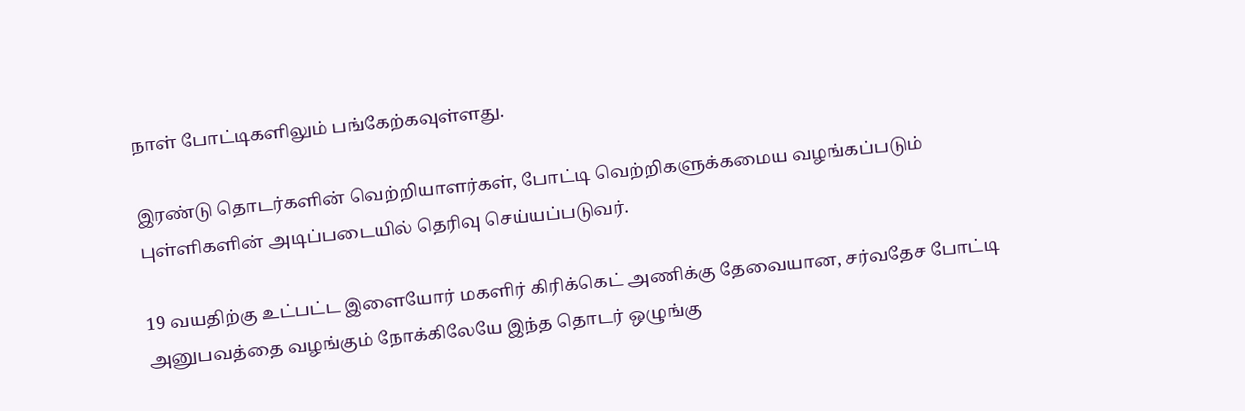நாள் போட்டிகளிலும் பங்கேற்கவுள்ளது.

இரண்டு தொடர்களின் வெற்றியாளர்கள், போட்டி வெற்றிகளுக்கமைய வழங்கப்படும் புள்ளிகளின் அடிப்படையில் தெரிவு செய்யப்படுவர்.

19 வயதிற்கு உட்பட்ட இளையோர் மகளிர் கிரிக்கெட் அணிக்கு தேவையான, சர்வதேச போட்டி அனுபவத்தை வழங்கும் நோக்கிலேயே இந்த தொடர் ஒழுங்கு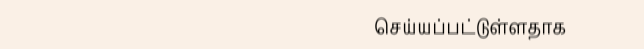செய்யப்பட்டுள்ளதாக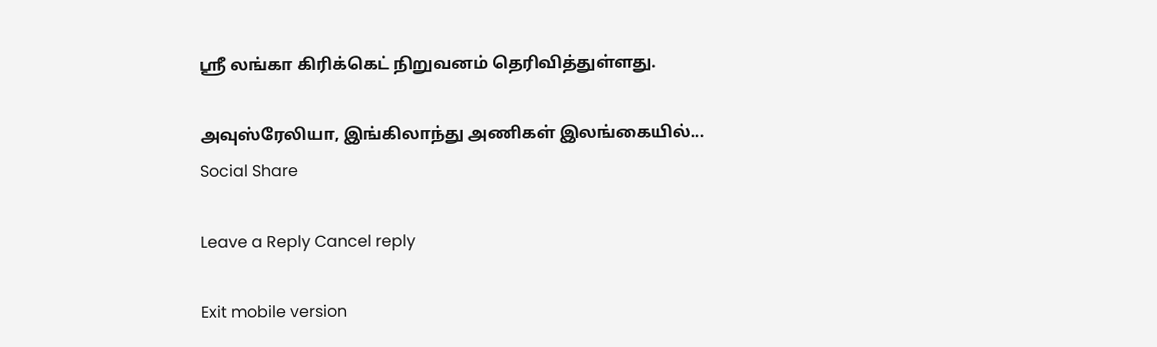ஶ்ரீ லங்கா கிரிக்கெட் நிறுவனம் தெரிவித்துள்ளது.

அவுஸ்ரேலியா, இங்கிலாந்து அணிகள் இலங்கையில்...
Social Share

Leave a Reply Cancel reply

Exit mobile version